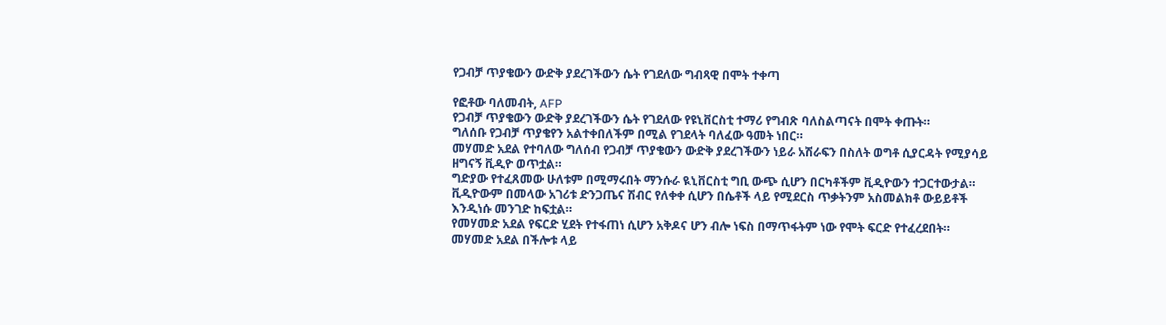የጋብቻ ጥያቄውን ውድቅ ያደረገችውን ሴት የገደለው ግብጻዊ በሞት ተቀጣ

የፎቶው ባለመብት, AFP
የጋብቻ ጥያቄውን ውድቅ ያደረገችውን ሴት የገደለው የዩኒቨርስቲ ተማሪ የግብጽ ባለስልጣናት በሞት ቀጡት።
ግለሰቡ የጋብቻ ጥያቄየን አልተቀበለችም በሚል የገደላት ባለፈው ዓመት ነበር።
መሃመድ አደል የተባለው ግለሰብ የጋብቻ ጥያቄውን ውድቅ ያደረገችውን ነይራ አሽራፍን በስለት ወግቶ ሲያርዳት የሚያሳይ ዘግናኝ ቪዲዮ ወጥቷል።
ግድያው የተፈጸመው ሁለቱም በሚማሩበት ማንሱራ ዪኒቨርስቲ ግቢ ውጭ ሲሆን በርካቶችም ቪዲዮውን ተጋርተውታል።
ቪዲዮውም በመላው አገሪቱ ድንጋጤና ሽብር የለቀቀ ሲሆን በሴቶች ላይ የሚደርስ ጥቃትንም አስመልክቶ ውይይቶች እንዲነሱ መንገድ ከፍቷል።
የመሃመድ አደል የፍርድ ሂደት የተፋጠነ ሲሆን አቅዶና ሆን ብሎ ነፍስ በማጥፋትም ነው የሞት ፍርድ የተፈረደበት።
መሃመድ አደል በችሎቱ ላይ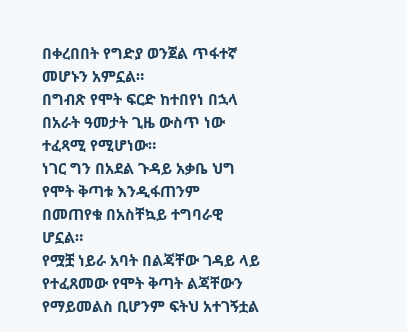በቀረበበት የግድያ ወንጀል ጥፋተኛ መሆኑን አምኗል።
በግብጽ የሞት ፍርድ ከተበየነ በኋላ በአራት ዓመታት ጊዜ ውስጥ ነው ተፈጻሚ የሚሆነው።
ነገር ግን በአደል ጉዳይ አቃቤ ህግ የሞት ቅጣቱ እንዲፋጠንም በመጠየቁ በአስቸኳይ ተግባራዊ ሆኗል።
የሟቿ ነይራ አባት በልጃቸው ገዳይ ላይ የተፈጸመው የሞት ቅጣት ልጃቸውን የማይመልስ ቢሆንም ፍትህ አተገኝቷል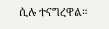ሲሉ ተናግረዋል።